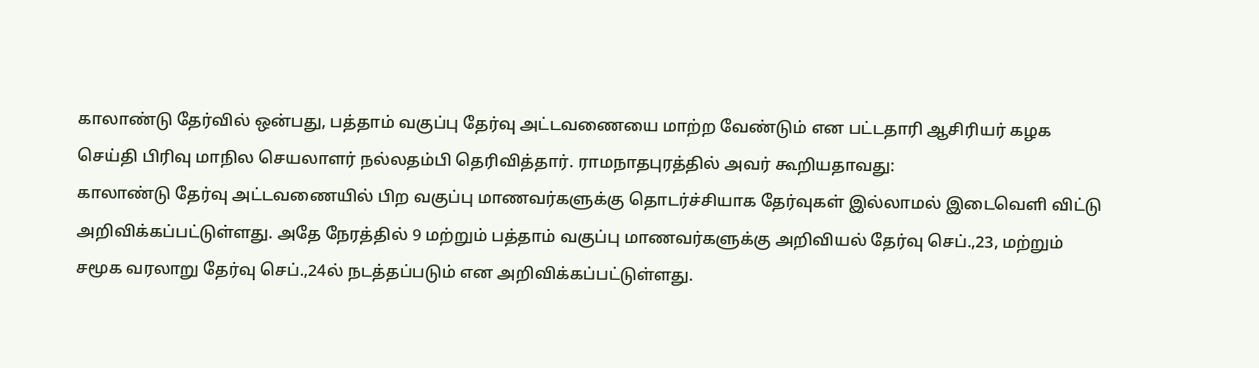காலாண்டு தேர்வில் ஒன்பது, பத்தாம் வகுப்பு தேர்வு அட்டவணையை மாற்ற வேண்டும் என பட்டதாரி ஆசிரியர் கழக செய்தி பிரிவு மாநில செயலாளர் நல்லதம்பி தெரிவித்தார். ராமநாதபுரத்தில் அவர் கூறியதாவது:
காலாண்டு தேர்வு அட்டவணையில் பிற வகுப்பு மாணவர்களுக்கு தொடர்ச்சியாக தேர்வுகள் இல்லாமல் இடைவெளி விட்டு அறிவிக்கப்பட்டுள்ளது. அதே நேரத்தில் 9 மற்றும் பத்தாம் வகுப்பு மாணவர்களுக்கு அறிவியல் தேர்வு செப்.,23, மற்றும் சமூக வரலாறு தேர்வு செப்.,24ல் நடத்தப்படும் என அறிவிக்கப்பட்டுள்ளது.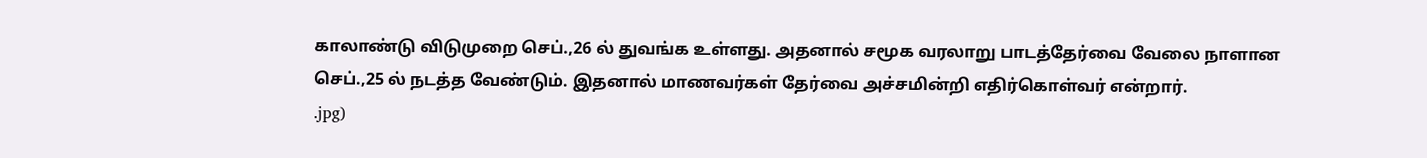காலாண்டு விடுமுறை செப்.,26 ல் துவங்க உள்ளது. அதனால் சமூக வரலாறு பாடத்தேர்வை வேலை நாளான செப்.,25 ல் நடத்த வேண்டும். இதனால் மாணவர்கள் தேர்வை அச்சமின்றி எதிர்கொள்வர் என்றார்.
.jpg)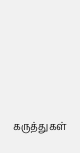கருத்துகள்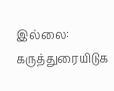இல்லை:
கருத்துரையிடுக